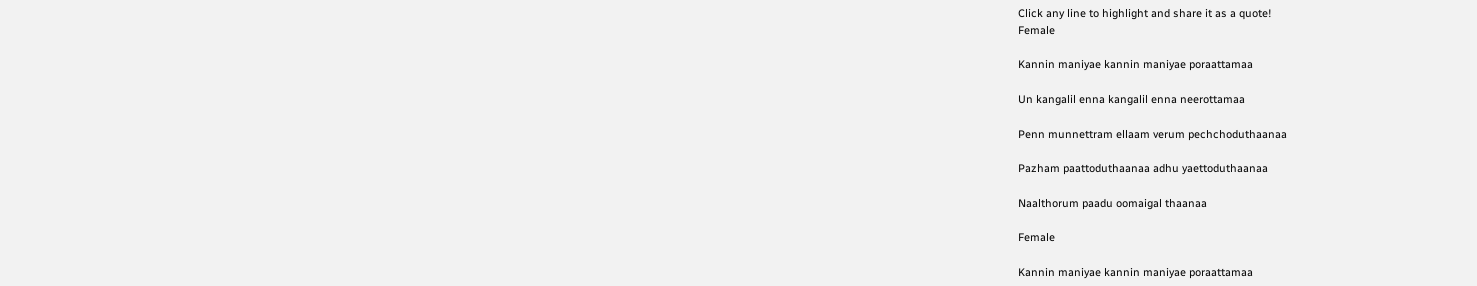Click any line to highlight and share it as a quote!
Female

Kannin maniyae kannin maniyae poraattamaa

Un kangalil enna kangalil enna neerottamaa

Penn munnettram ellaam verum pechchoduthaanaa

Pazham paattoduthaanaa adhu yaettoduthaanaa

Naalthorum paadu oomaigal thaanaa

Female

Kannin maniyae kannin maniyae poraattamaa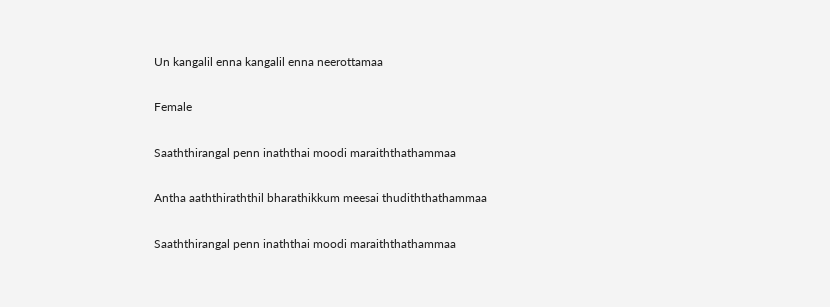Un kangalil enna kangalil enna neerottamaa

Female

Saaththirangal penn inaththai moodi maraiththathammaa

Antha aaththiraththil bharathikkum meesai thudiththathammaa

Saaththirangal penn inaththai moodi maraiththathammaa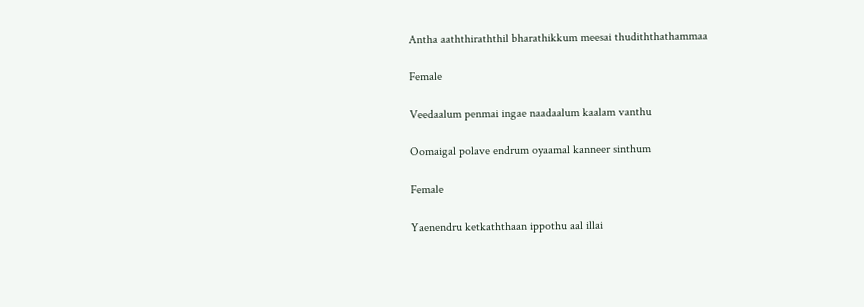Antha aaththiraththil bharathikkum meesai thudiththathammaa

Female

Veedaalum penmai ingae naadaalum kaalam vanthu

Oomaigal polave endrum oyaamal kanneer sinthum

Female

Yaenendru ketkaththaan ippothu aal illai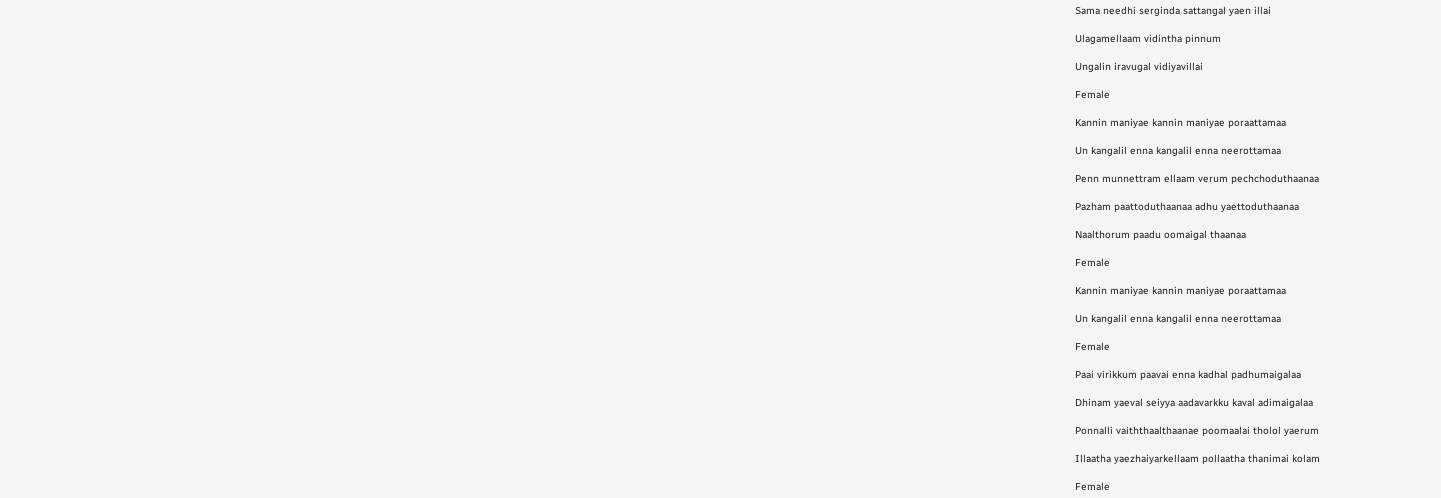Sama needhi serginda sattangal yaen illai

Ulagamellaam vidintha pinnum

Ungalin iravugal vidiyavillai

Female

Kannin maniyae kannin maniyae poraattamaa

Un kangalil enna kangalil enna neerottamaa

Penn munnettram ellaam verum pechchoduthaanaa

Pazham paattoduthaanaa adhu yaettoduthaanaa

Naalthorum paadu oomaigal thaanaa

Female

Kannin maniyae kannin maniyae poraattamaa

Un kangalil enna kangalil enna neerottamaa

Female

Paai virikkum paavai enna kadhal padhumaigalaa

Dhinam yaeval seiyya aadavarkku kaval adimaigalaa

Ponnalli vaiththaalthaanae poomaalai tholol yaerum

Illaatha yaezhaiyarkellaam pollaatha thanimai kolam

Female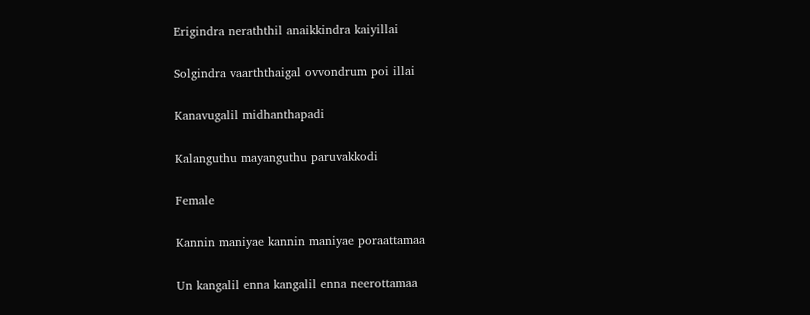Erigindra neraththil anaikkindra kaiyillai

Solgindra vaarththaigal ovvondrum poi illai

Kanavugalil midhanthapadi

Kalanguthu mayanguthu paruvakkodi

Female

Kannin maniyae kannin maniyae poraattamaa

Un kangalil enna kangalil enna neerottamaa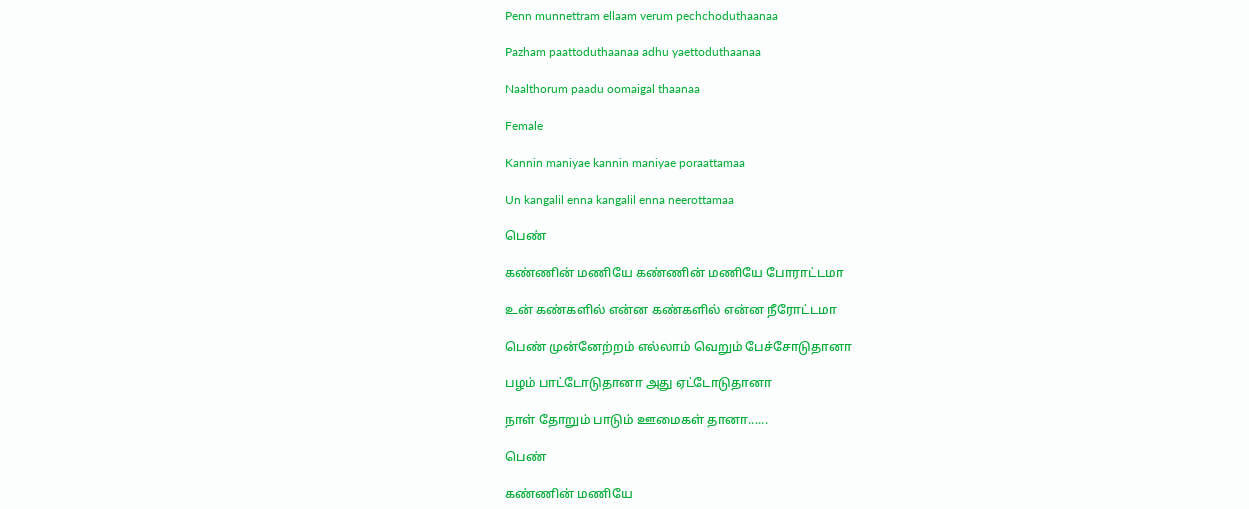Penn munnettram ellaam verum pechchoduthaanaa

Pazham paattoduthaanaa adhu yaettoduthaanaa

Naalthorum paadu oomaigal thaanaa

Female

Kannin maniyae kannin maniyae poraattamaa

Un kangalil enna kangalil enna neerottamaa

பெண்

கண்ணின் மணியே கண்ணின் மணியே போராட்டமா

உன் கண்களில் என்ன கண்களில் என்ன நீரோட்டமா

பெண் முன்னேற்றம் எல்லாம் வெறும் பேச்சோடுதானா

பழம் பாட்டோடுதானா அது ஏட்டோடுதானா

நாள் தோறும் பாடும் ஊமைகள் தானா......

பெண்

கண்ணின் மணியே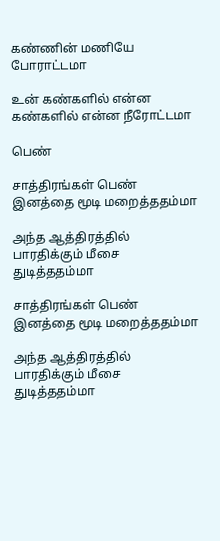கண்ணின் மணியே போராட்டமா

உன் கண்களில் என்ன கண்களில் என்ன நீரோட்டமா

பெண்

சாத்திரங்கள் பெண் இனத்தை மூடி மறைத்ததம்மா

அந்த ஆத்திரத்தில் பாரதிக்கும் மீசை துடித்ததம்மா

சாத்திரங்கள் பெண் இனத்தை மூடி மறைத்ததம்மா

அந்த ஆத்திரத்தில் பாரதிக்கும் மீசை துடித்ததம்மா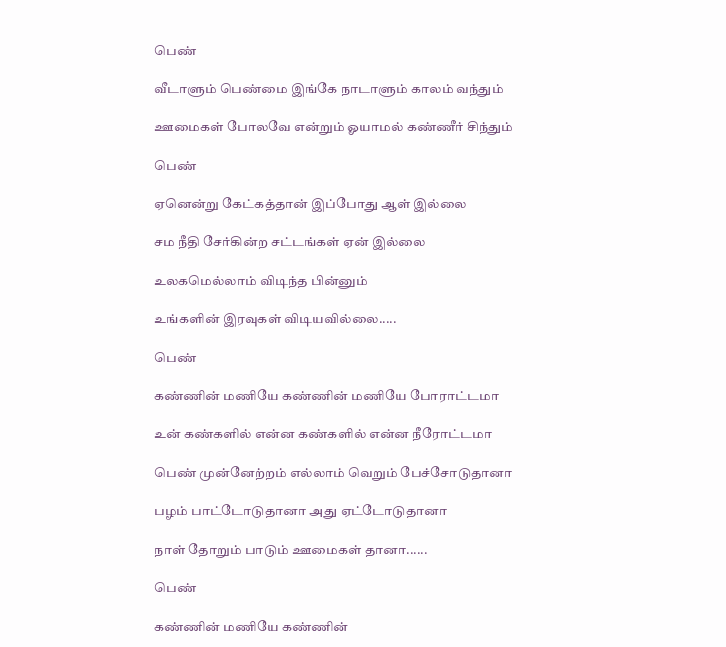பெண்

வீடாளும் பெண்மை இங்கே நாடாளும் காலம் வந்தும்

ஊமைகள் போலவே என்றும் ஓயாமல் கண்ணீர் சிந்தும்

பெண்

ஏனென்று கேட்கத்தான் இப்போது ஆள் இல்லை

சம நீதி சேர்கின்ற சட்டங்கள் ஏன் இல்லை

உலகமெல்லாம் விடிந்த பின்னும்

உங்களின் இரவுகள் விடியவில்லை.....

பெண்

கண்ணின் மணியே கண்ணின் மணியே போராட்டமா

உன் கண்களில் என்ன கண்களில் என்ன நீரோட்டமா

பெண் முன்னேற்றம் எல்லாம் வெறும் பேச்சோடுதானா

பழம் பாட்டோடுதானா அது ஏட்டோடுதானா

நாள் தோறும் பாடும் ஊமைகள் தானா......

பெண்

கண்ணின் மணியே கண்ணின்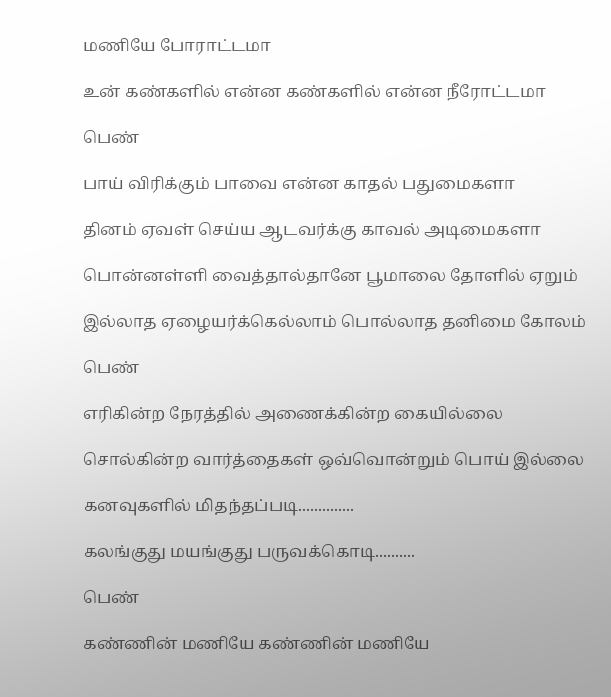மணியே போராட்டமா

உன் கண்களில் என்ன கண்களில் என்ன நீரோட்டமா

பெண்

பாய் விரிக்கும் பாவை என்ன காதல் பதுமைகளா

தினம் ஏவள் செய்ய ஆடவர்க்கு காவல் அடிமைகளா

பொன்னள்ளி வைத்தால்தானே பூமாலை தோளில் ஏறும்

இல்லாத ஏழையர்க்கெல்லாம் பொல்லாத தனிமை கோலம்

பெண்

எரிகின்ற நேரத்தில் அணைக்கின்ற கையில்லை

சொல்கின்ற வார்த்தைகள் ஒவ்வொன்றும் பொய் இல்லை

கனவுகளில் மிதந்தப்படி..............

கலங்குது மயங்குது பருவக்கொடி..........

பெண்

கண்ணின் மணியே கண்ணின் மணியே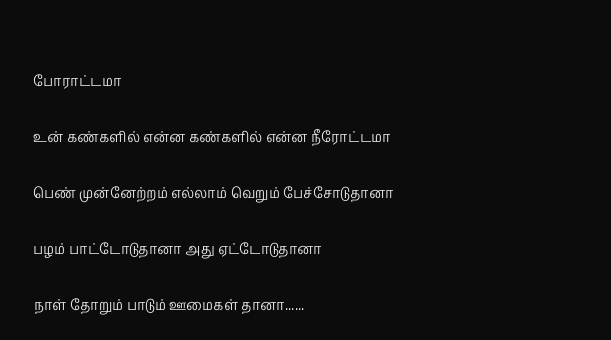போராட்டமா

உன் கண்களில் என்ன கண்களில் என்ன நீரோட்டமா

பெண் முன்னேற்றம் எல்லாம் வெறும் பேச்சோடுதானா

பழம் பாட்டோடுதானா அது ஏட்டோடுதானா

நாள் தோறும் பாடும் ஊமைகள் தானா......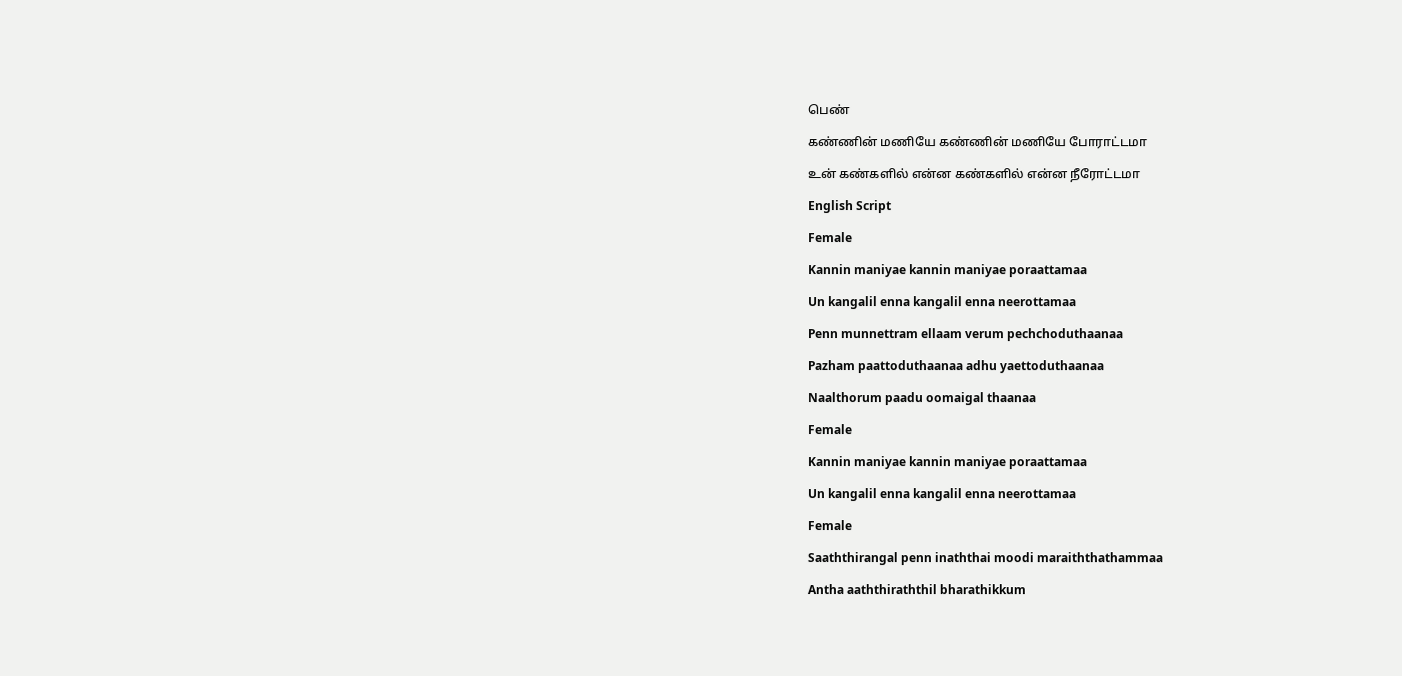பெண்

கண்ணின் மணியே கண்ணின் மணியே போராட்டமா

உன் கண்களில் என்ன கண்களில் என்ன நீரோட்டமா

English Script

Female

Kannin maniyae kannin maniyae poraattamaa

Un kangalil enna kangalil enna neerottamaa

Penn munnettram ellaam verum pechchoduthaanaa

Pazham paattoduthaanaa adhu yaettoduthaanaa

Naalthorum paadu oomaigal thaanaa

Female

Kannin maniyae kannin maniyae poraattamaa

Un kangalil enna kangalil enna neerottamaa

Female

Saaththirangal penn inaththai moodi maraiththathammaa

Antha aaththiraththil bharathikkum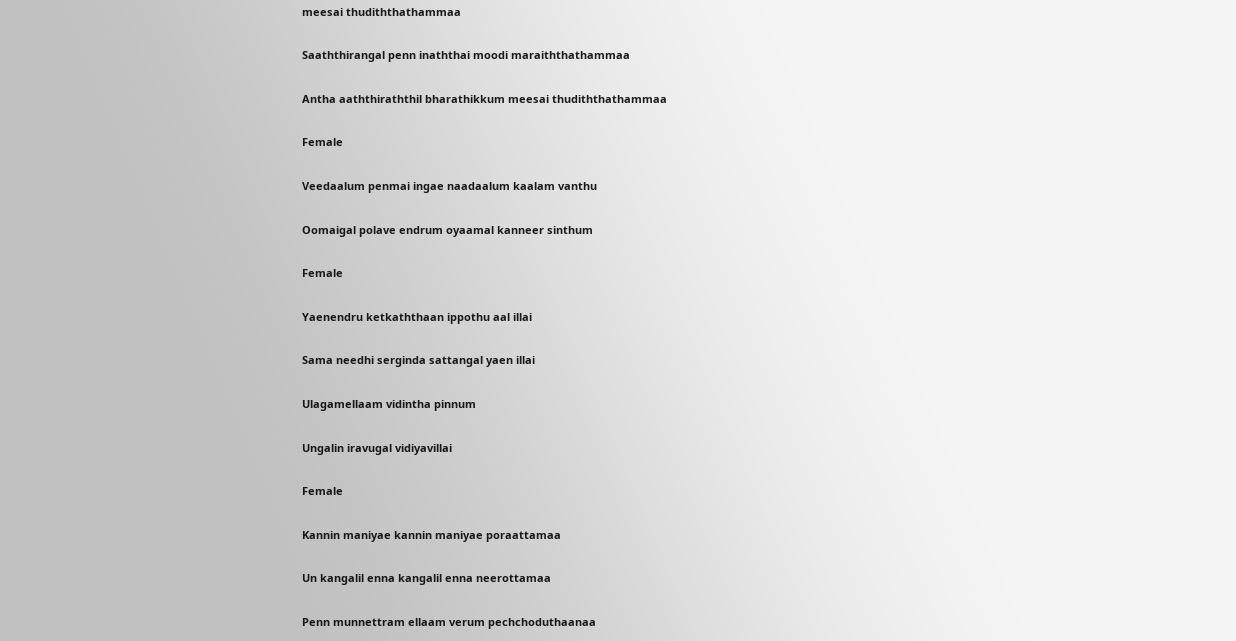meesai thudiththathammaa

Saaththirangal penn inaththai moodi maraiththathammaa

Antha aaththiraththil bharathikkum meesai thudiththathammaa

Female

Veedaalum penmai ingae naadaalum kaalam vanthu

Oomaigal polave endrum oyaamal kanneer sinthum

Female

Yaenendru ketkaththaan ippothu aal illai

Sama needhi serginda sattangal yaen illai

Ulagamellaam vidintha pinnum

Ungalin iravugal vidiyavillai

Female

Kannin maniyae kannin maniyae poraattamaa

Un kangalil enna kangalil enna neerottamaa

Penn munnettram ellaam verum pechchoduthaanaa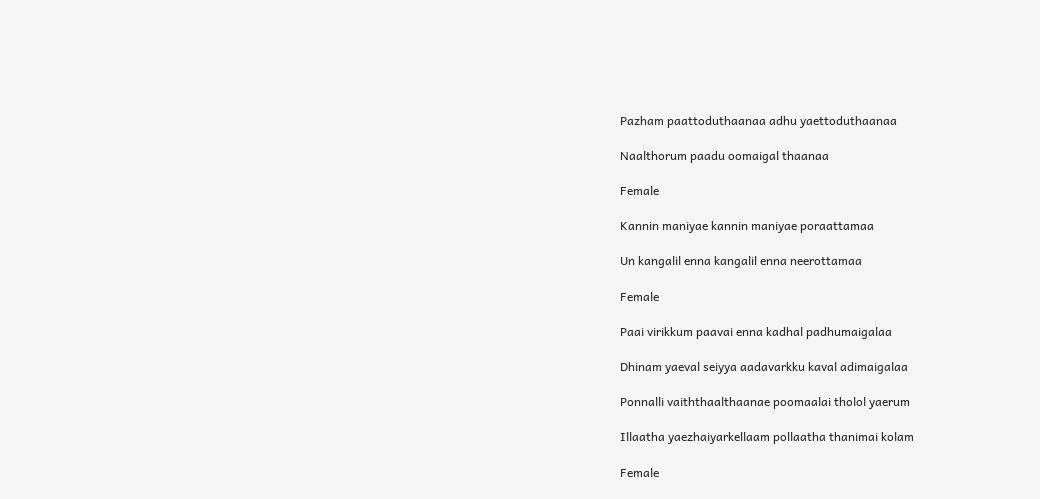Pazham paattoduthaanaa adhu yaettoduthaanaa

Naalthorum paadu oomaigal thaanaa

Female

Kannin maniyae kannin maniyae poraattamaa

Un kangalil enna kangalil enna neerottamaa

Female

Paai virikkum paavai enna kadhal padhumaigalaa

Dhinam yaeval seiyya aadavarkku kaval adimaigalaa

Ponnalli vaiththaalthaanae poomaalai tholol yaerum

Illaatha yaezhaiyarkellaam pollaatha thanimai kolam

Female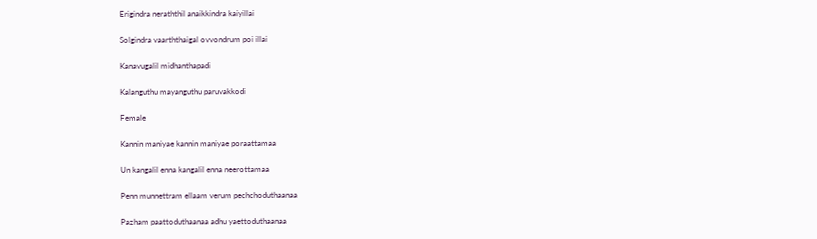Erigindra neraththil anaikkindra kaiyillai

Solgindra vaarththaigal ovvondrum poi illai

Kanavugalil midhanthapadi

Kalanguthu mayanguthu paruvakkodi

Female

Kannin maniyae kannin maniyae poraattamaa

Un kangalil enna kangalil enna neerottamaa

Penn munnettram ellaam verum pechchoduthaanaa

Pazham paattoduthaanaa adhu yaettoduthaanaa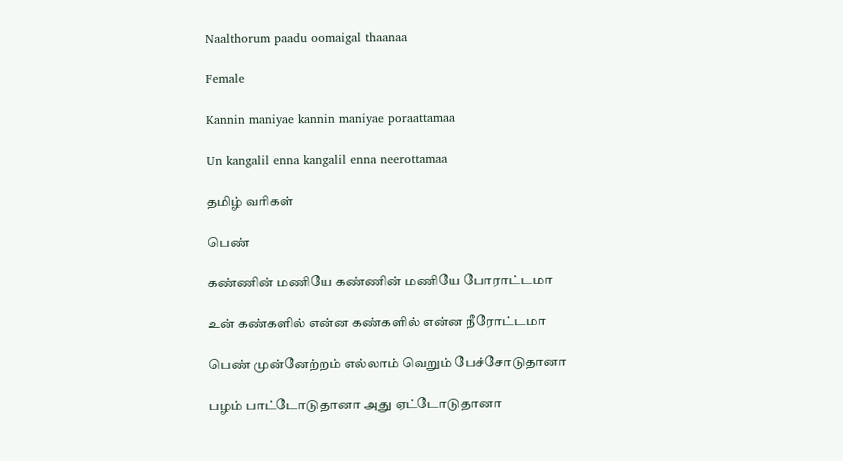Naalthorum paadu oomaigal thaanaa

Female

Kannin maniyae kannin maniyae poraattamaa

Un kangalil enna kangalil enna neerottamaa

தமிழ் வரிகள்

பெண்

கண்ணின் மணியே கண்ணின் மணியே போராட்டமா

உன் கண்களில் என்ன கண்களில் என்ன நீரோட்டமா

பெண் முன்னேற்றம் எல்லாம் வெறும் பேச்சோடுதானா

பழம் பாட்டோடுதானா அது ஏட்டோடுதானா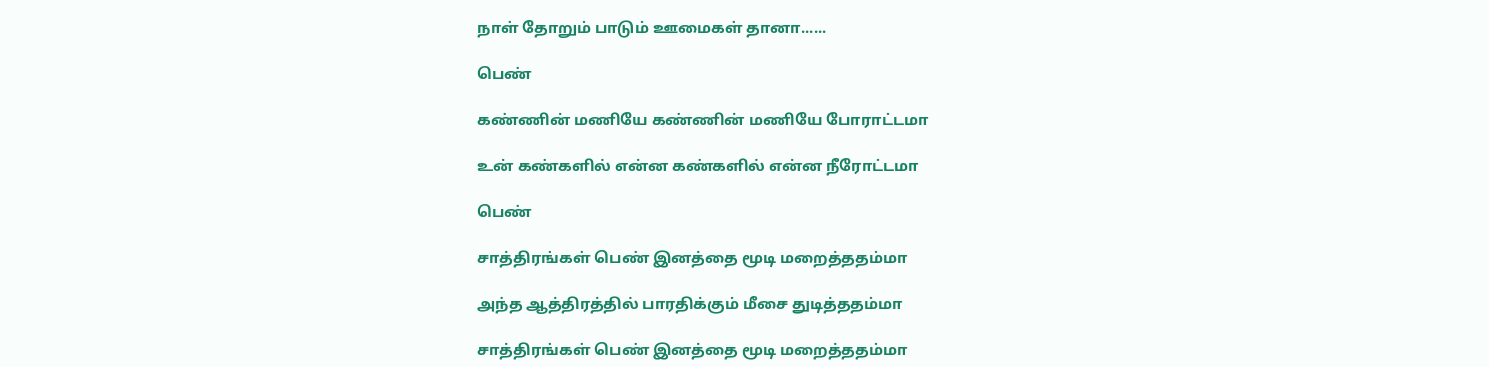நாள் தோறும் பாடும் ஊமைகள் தானா......

பெண்

கண்ணின் மணியே கண்ணின் மணியே போராட்டமா

உன் கண்களில் என்ன கண்களில் என்ன நீரோட்டமா

பெண்

சாத்திரங்கள் பெண் இனத்தை மூடி மறைத்ததம்மா

அந்த ஆத்திரத்தில் பாரதிக்கும் மீசை துடித்ததம்மா

சாத்திரங்கள் பெண் இனத்தை மூடி மறைத்ததம்மா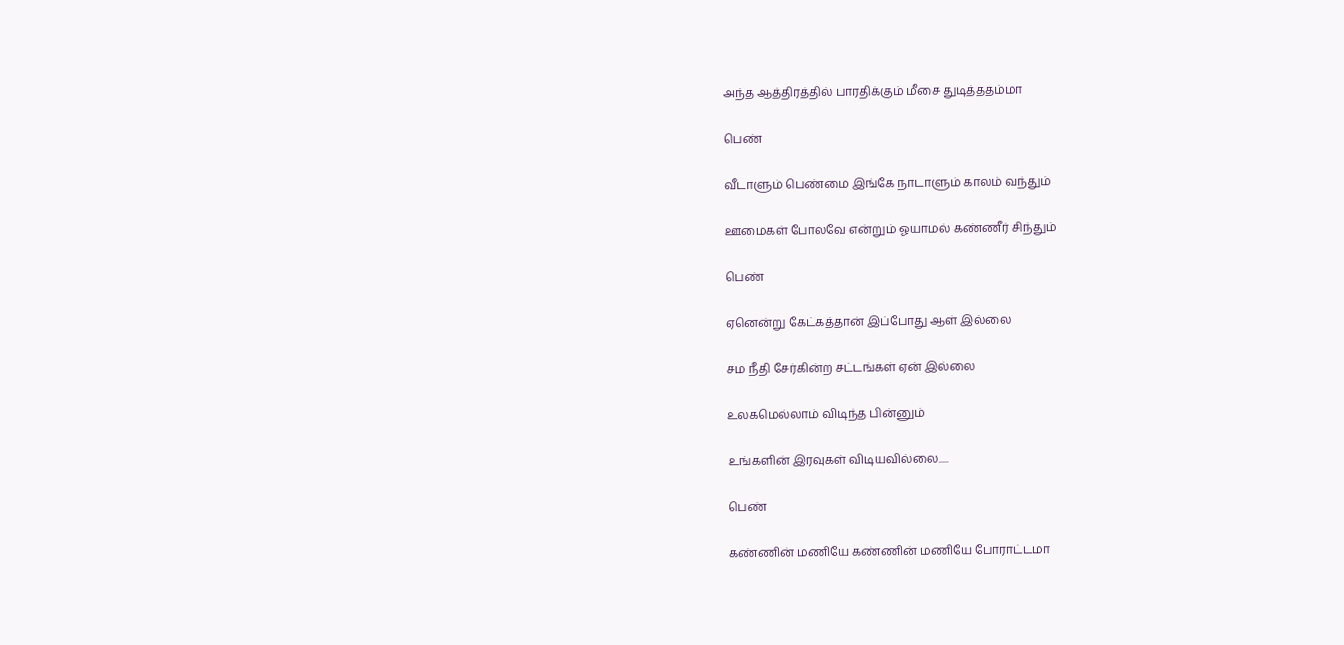அந்த ஆத்திரத்தில் பாரதிக்கும் மீசை துடித்ததம்மா

பெண்

வீடாளும் பெண்மை இங்கே நாடாளும் காலம் வந்தும்

ஊமைகள் போலவே என்றும் ஓயாமல் கண்ணீர் சிந்தும்

பெண்

ஏனென்று கேட்கத்தான் இப்போது ஆள் இல்லை

சம நீதி சேர்கின்ற சட்டங்கள் ஏன் இல்லை

உலகமெல்லாம் விடிந்த பின்னும்

உங்களின் இரவுகள் விடியவில்லை.....

பெண்

கண்ணின் மணியே கண்ணின் மணியே போராட்டமா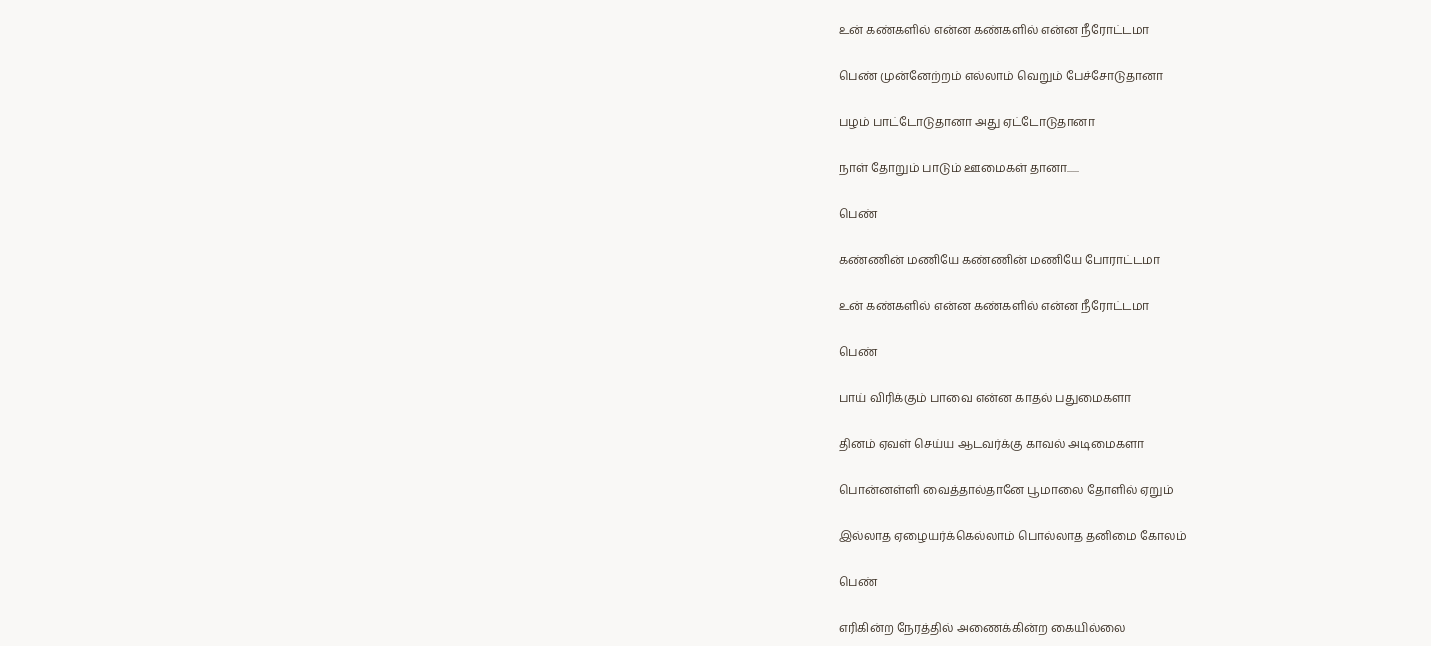உன் கண்களில் என்ன கண்களில் என்ன நீரோட்டமா

பெண் முன்னேற்றம் எல்லாம் வெறும் பேச்சோடுதானா

பழம் பாட்டோடுதானா அது ஏட்டோடுதானா

நாள் தோறும் பாடும் ஊமைகள் தானா......

பெண்

கண்ணின் மணியே கண்ணின் மணியே போராட்டமா

உன் கண்களில் என்ன கண்களில் என்ன நீரோட்டமா

பெண்

பாய் விரிக்கும் பாவை என்ன காதல் பதுமைகளா

தினம் ஏவள் செய்ய ஆடவர்க்கு காவல் அடிமைகளா

பொன்னள்ளி வைத்தால்தானே பூமாலை தோளில் ஏறும்

இல்லாத ஏழையர்க்கெல்லாம் பொல்லாத தனிமை கோலம்

பெண்

எரிகின்ற நேரத்தில் அணைக்கின்ற கையில்லை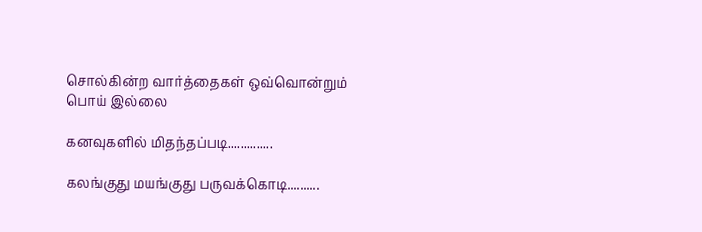சொல்கின்ற வார்த்தைகள் ஒவ்வொன்றும் பொய் இல்லை

கனவுகளில் மிதந்தப்படி..............

கலங்குது மயங்குது பருவக்கொடி..........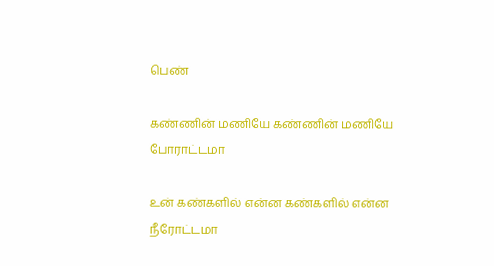பெண்

கண்ணின் மணியே கண்ணின் மணியே போராட்டமா

உன் கண்களில் என்ன கண்களில் என்ன நீரோட்டமா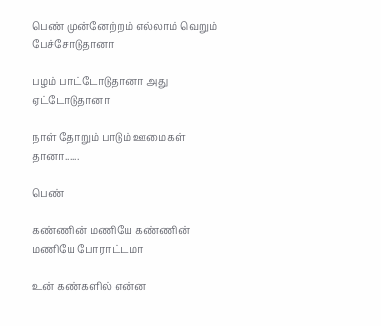பெண் முன்னேற்றம் எல்லாம் வெறும் பேச்சோடுதானா

பழம் பாட்டோடுதானா அது ஏட்டோடுதானா

நாள் தோறும் பாடும் ஊமைகள் தானா......

பெண்

கண்ணின் மணியே கண்ணின் மணியே போராட்டமா

உன் கண்களில் என்ன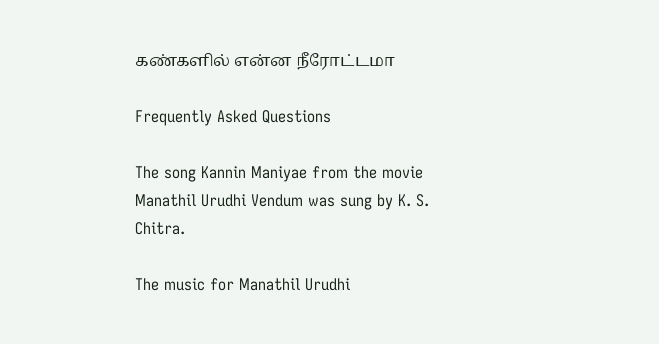கண்களில் என்ன நீரோட்டமா

Frequently Asked Questions

The song Kannin Maniyae from the movie Manathil Urudhi Vendum was sung by K. S. Chitra.

The music for Manathil Urudhi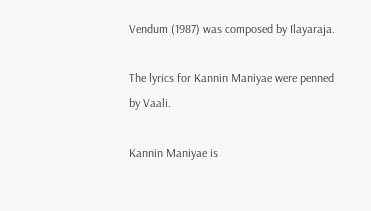Vendum (1987) was composed by Ilayaraja.

The lyrics for Kannin Maniyae were penned by Vaali.

Kannin Maniyae is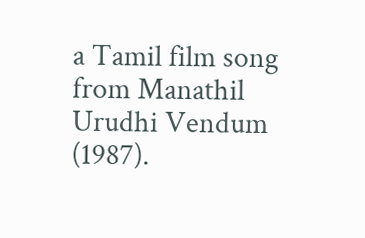a Tamil film song from Manathil Urudhi Vendum (1987).